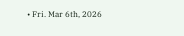• Fri. Mar 6th, 2026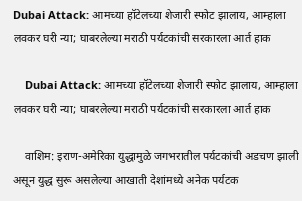Dubai Attack: आमच्या हॉटेलच्या शेजारी स्फोट झालाय, आम्हाला लवकर घरी न्या; घाबरलेल्या मराठी पर्यटकांची सरकारला आर्त हाक

    Dubai Attack: आमच्या हॉटेलच्या शेजारी स्फोट झालाय, आम्हाला लवकर घरी न्या; घाबरलेल्या मराठी पर्यटकांची सरकारला आर्त हाक

    वाशिम: इराण-अमेरिका युद्धामुळे जगभरातील पर्यटकांची अडचण झाली असून युद्ध सुरू असलेल्या आखाती देशांमध्ये अनेक पर्यटक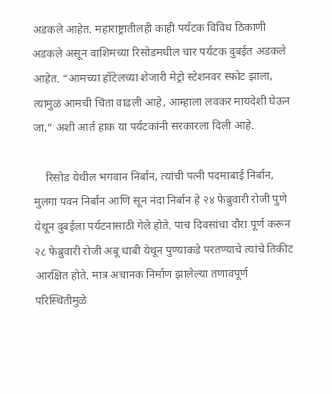अडकले आहेत. महाराष्ट्रातीलही काही पर्यटक विविध ठिकाणी अडकले असून वाशिमच्या रिसोडमधील चार पर्यटक दुबईत अडकले आहेत. “आमच्या हॉटेलच्या शेजारी मेट्रो स्टेशनवर स्फ़ोट झाला, त्यामुळं आमची चिंता वाढली आहे, आम्हाला लवकर मायदेशी घेऊन जा,” अशी आर्त हाक या पर्यटकांनी सरकारला दिली आहे.

    रिसोड येथील भगवान निर्बान, त्यांची पत्नी पदमाबाई निर्बान, मुलगा पवन निर्बान आणि सून नंदा निर्बान हे २४ फेब्रुवारी रोजी पुणे येथून दुबईला पर्यटनासाठी गेले होते. पाच दिवसांचा दौरा पूर्ण करून २८ फेब्रुवारी रोजी अबू धाबी येथून पुण्याकडे परतण्याचे त्यांचे तिकीट आरक्षित होते. मात्र अचानक निर्माण झालेल्या तणावपूर्ण परिस्थितीमुळे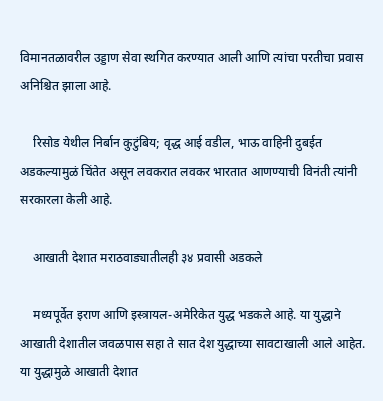विमानतळावरील उड्डाण सेवा स्थगित करण्यात आली आणि त्यांचा परतीचा प्रवास अनिश्चित झाला आहे.

    रिसोड येथील निर्बान कुटुंबिय; वृद्ध आई वडील, भाऊ वाहिनी दुबईत अडकल्यामुळं चिंतेत असून लवकरात लवकर भारतात आणण्याची विनंती त्यांनी सरकारला केली आहे.

    आखाती देशात मराठवाड्यातीलही ३४ प्रवासी अडकले

    मध्यपूर्वेत इराण आणि इस्त्रायल-अमेरिकेत युद्ध भडकले आहे. या युद्धाने आखाती देशातील जवळपास सहा ते सात देश युद्धाच्या सावटाखाली आले आहेत. या युद्धामुळे आखाती देशात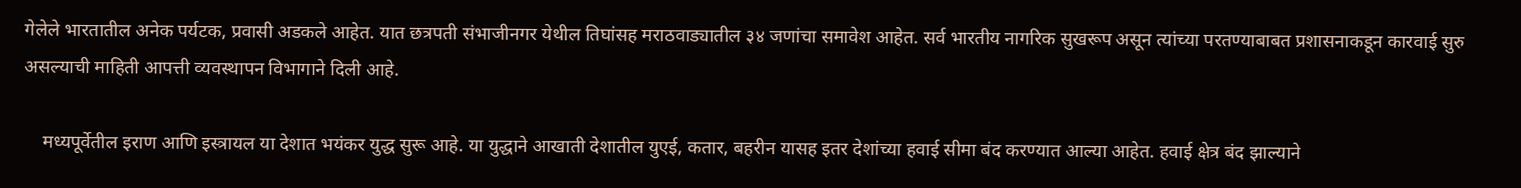गेलेले भारतातील अनेक पर्यटक, प्रवासी अडकले आहेत. यात छत्रपती संभाजीनगर येथील तिघांसह मराठवाड्यातील ३४ जणांचा समावेश आहेत. सर्व भारतीय नागरिक सुखरूप असून त्यांच्या परतण्याबाबत प्रशासनाकडून कारवाई सुरु असल्याची माहिती आपत्ती व्यवस्थापन विभागाने दिली आहे.

    मध्यपूर्वेतील इराण आणि इस्त्रायल या देशात भयंकर युद्ध सुरू आहे. या युद्धाने आखाती देशातील युएई, कतार, बहरीन यासह इतर देशांच्या हवाई सीमा बंद करण्यात आल्या आहेत. हवाई क्षेत्र बंद झाल्याने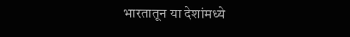भारतातून या देशांमध्ये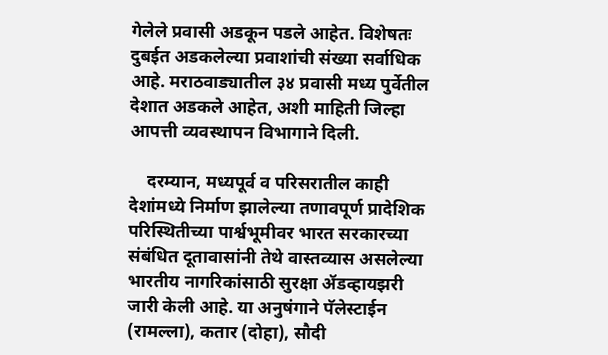गेलेले प्रवासी अडकून पडले आहेत. विशेषतः दुबईत अडकलेल्या प्रवाशांची संख्या सर्वाधिक आहे. मराठवाड्यातील ३४ प्रवासी मध्य पुर्वेतील देशात अडकले आहेत, अशी माहिती जिल्हा आपत्ती व्यवस्थापन विभागाने दिली.

    दरम्यान, मध्यपूर्व व परिसरातील काही देशांमध्ये निर्माण झालेल्या तणावपूर्ण प्रादेशिक परिस्थितीच्या पार्श्वभूमीवर भारत सरकारच्या संबंधित दूतावासांनी तेथे वास्तव्यास असलेल्या भारतीय नागरिकांसाठी सुरक्षा ॲडव्हायझरी जारी केली आहे. या अनुषंगाने पॅलेस्टाईन (रामल्ला), कतार (दोहा), सौदी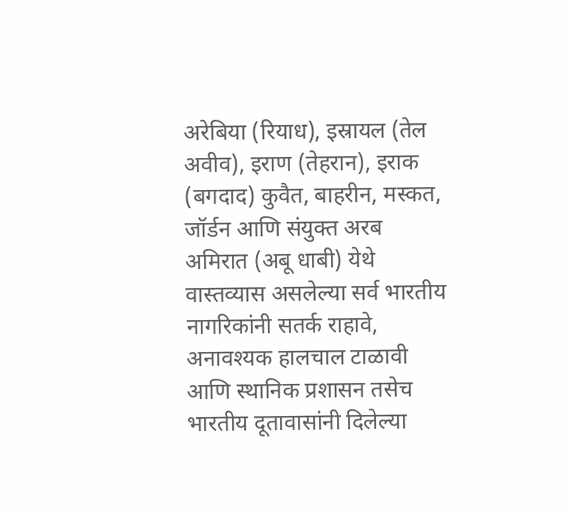अरेबिया (रियाध), इस्रायल (तेल अवीव), इराण (तेहरान), इराक (बगदाद) कुवैत, बाहरीन, मस्कत, जॉर्डन आणि संयुक्त अरब अमिरात (अबू धाबी) येथे वास्तव्यास असलेल्या सर्व भारतीय नागरिकांनी सतर्क राहावे, अनावश्यक हालचाल टाळावी आणि स्थानिक प्रशासन तसेच भारतीय दूतावासांनी दिलेल्या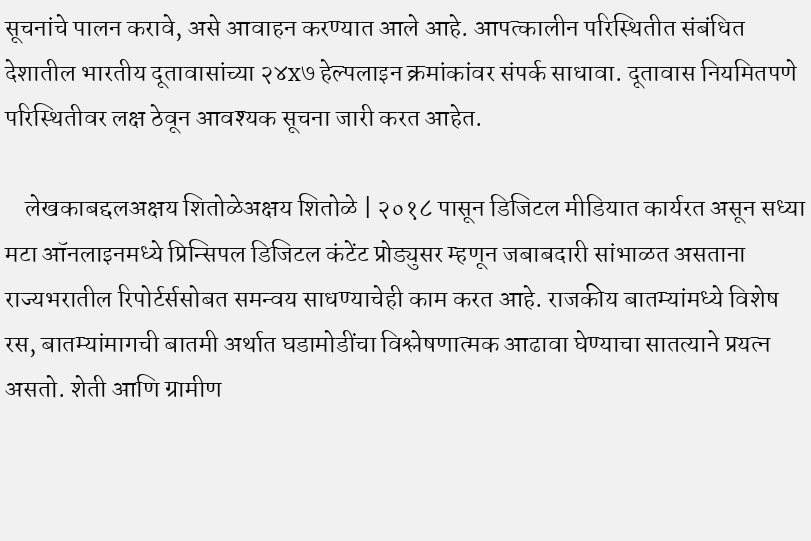सूचनांचे पालन करावे, असे आवाहन करण्यात आले आहे. आपत्कालीन परिस्थितीत संबंधित देशातील भारतीय दूतावासांच्या २४x७ हेल्पलाइन क्रमांकांवर संपर्क साधावा. दूतावास नियमितपणे परिस्थितीवर लक्ष ठेवून आवश्यक सूचना जारी करत आहेत.

    लेखकाबद्दलअक्षय शितोळेअक्षय शितोळे | २०१८ पासून डिजिटल मीडियात कार्यरत असून सध्या मटा ऑनलाइनमध्ये प्रिन्सिपल डिजिटल कंटेंट प्रोड्युसर म्हणून जबाबदारी सांभाळत असताना राज्यभरातील रिपोर्टर्ससोबत समन्वय साधण्याचेही काम करत आहे. राजकीय बातम्यांमध्ये विशेष रस, बातम्यांमागची बातमी अर्थात घडामोडींचा विश्लेषणात्मक आढावा घेण्याचा सातत्याने प्रयत्न असतो. शेती आणि ग्रामीण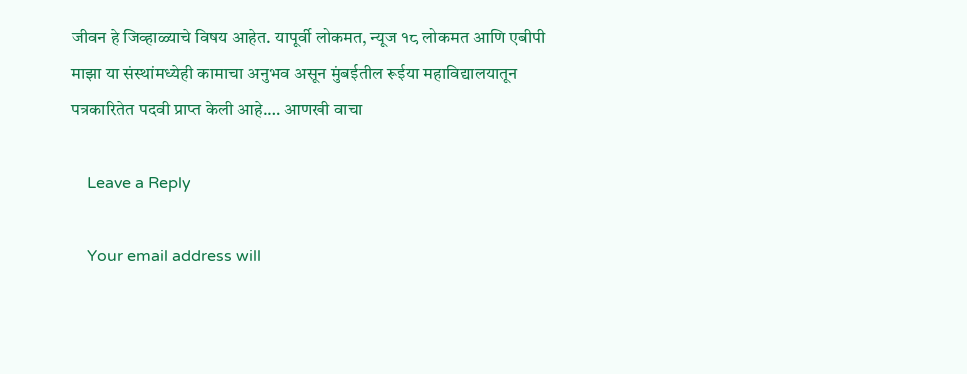जीवन हे जिव्हाळ्याचे विषय आहेत. यापूर्वी लोकमत, न्यूज १८ लोकमत आणि एबीपी माझा या संस्थांमध्येही कामाचा अनुभव असून मुंबईतील रूईया महाविद्यालयातून पत्रकारितेत पदवी प्राप्त केली आहे.… आणखी वाचा

    Leave a Reply

    Your email address will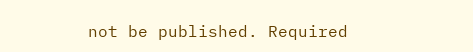not be published. Required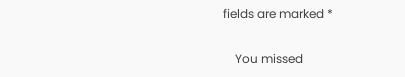fields are marked *

    You missed